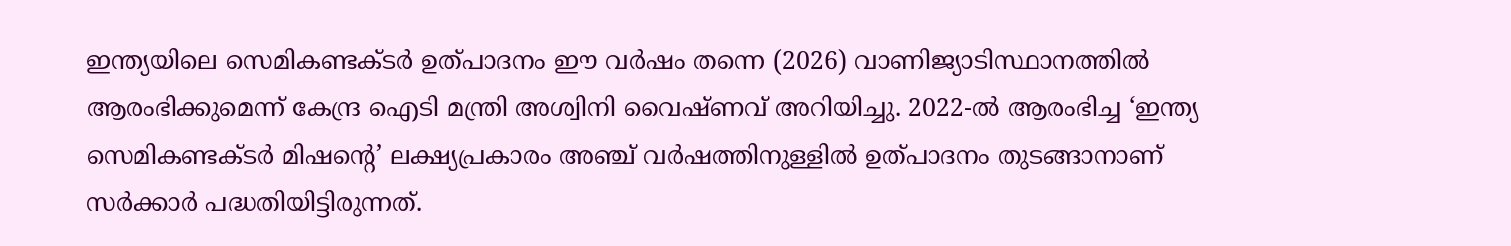ഇന്ത്യയിലെ സെമികണ്ടക്ടർ ഉത്പാദനം ഈ വർഷം തന്നെ (2026) വാണിജ്യാടിസ്ഥാനത്തിൽ ആരംഭിക്കുമെന്ന് കേന്ദ്ര ഐടി മന്ത്രി അശ്വിനി വൈഷ്ണവ് അറിയിച്ചു. 2022-ൽ ആരംഭിച്ച ‘ഇന്ത്യ സെമികണ്ടക്ടർ മിഷന്റെ’ ലക്ഷ്യപ്രകാരം അഞ്ച് വർഷത്തിനുള്ളിൽ ഉത്പാദനം തുടങ്ങാനാണ് സർക്കാർ പദ്ധതിയിട്ടിരുന്നത്.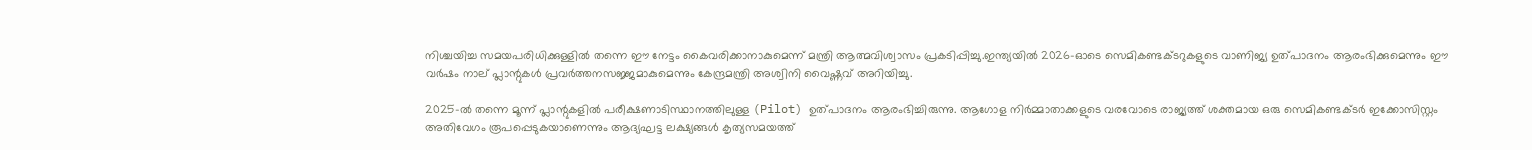നിശ്ചയിച്ച സമയപരിധിക്കുള്ളിൽ തന്നെ ഈ നേട്ടം കൈവരിക്കാനാകുമെന്ന് മന്ത്രി ആത്മവിശ്വാസം പ്രകടിപ്പിച്ചു.ഇന്ത്യയിൽ 2026-ഓടെ സെമികണ്ടക്ടറുകളുടെ വാണിജ്യ ഉത്പാദനം ആരംഭിക്കുമെന്നും ഈ വർഷം നാല് പ്ലാന്റുകൾ പ്രവർത്തനസജ്ജമാകുമെന്നും കേന്ദ്രമന്ത്രി അശ്വിനി വൈഷ്ണവ് അറിയിച്ചു.

2025-ൽ തന്നെ മൂന്ന് പ്ലാന്റുകളിൽ പരീക്ഷണാടിസ്ഥാനത്തിലുള്ള (Pilot) ഉത്പാദനം ആരംഭിച്ചിരുന്നു. ആഗോള നിർമ്മാതാക്കളുടെ വരവോടെ രാജ്യത്ത് ശക്തമായ ഒരു സെമികണ്ടക്ടർ ഇക്കോസിസ്റ്റം അതിവേഗം രൂപപ്പെടുകയാണെന്നും ആദ്യഘട്ട ലക്ഷ്യങ്ങൾ കൃത്യസമയത്ത്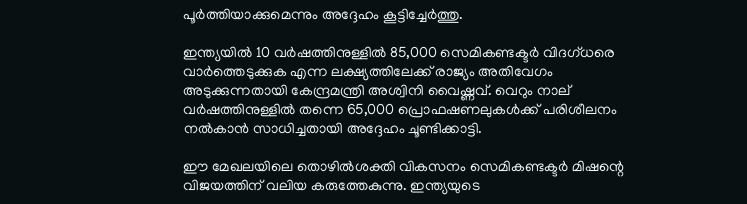പൂർത്തിയാക്കുമെന്നും അദ്ദേഹം കൂട്ടിച്ചേർത്തു.

ഇന്ത്യയിൽ 10 വർഷത്തിനുള്ളിൽ 85,000 സെമികണ്ടക്ടർ വിദഗ്ധരെ വാർത്തെടുക്കുക എന്ന ലക്ഷ്യത്തിലേക്ക് രാജ്യം അതിവേഗം അടുക്കുന്നതായി കേന്ദ്രമന്ത്രി അശ്വിനി വൈഷ്ണവ്. വെറും നാല് വർഷത്തിനുള്ളിൽ തന്നെ 65,000 പ്രൊഫഷണലുകൾക്ക് പരിശീലനം നൽകാൻ സാധിച്ചതായി അദ്ദേഹം ചൂണ്ടിക്കാട്ടി.

ഈ മേഖലയിലെ തൊഴിൽശക്തി വികസനം സെമികണ്ടക്ടർ മിഷന്റെ വിജയത്തിന് വലിയ കരുത്തേകുന്നു. ഇന്ത്യയുടെ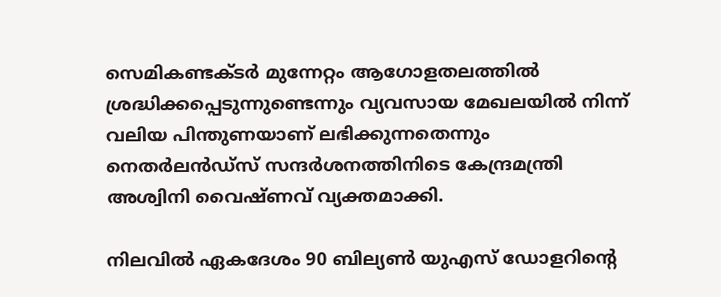സെമികണ്ടക്ടർ മുന്നേറ്റം ആഗോളതലത്തിൽ ശ്രദ്ധിക്കപ്പെടുന്നുണ്ടെന്നും വ്യവസായ മേഖലയിൽ നിന്ന് വലിയ പിന്തുണയാണ് ലഭിക്കുന്നതെന്നും നെതർലൻഡ്‌സ് സന്ദർശനത്തിനിടെ കേന്ദ്രമന്ത്രി അശ്വിനി വൈഷ്ണവ് വ്യക്തമാക്കി.

നിലവിൽ ഏകദേശം 90 ബില്യൺ യുഎസ് ഡോളറിന്റെ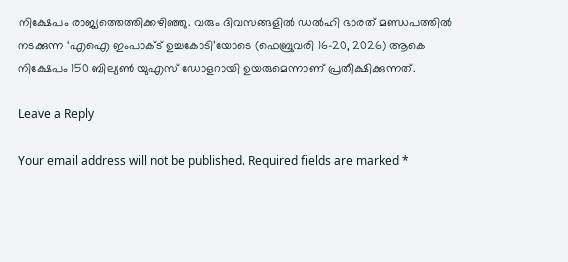നിക്ഷേപം രാജ്യത്തെത്തിക്കഴിഞ്ഞു. വരും ദിവസങ്ങളിൽ ഡൽഹി ഭാരത് മണ്ഡപത്തിൽ നടക്കുന്ന ‘എഐ ഇംപാക്ട് ഉച്ചകോടി’യോടെ (ഫെബ്രുവരി 16-20, 2026) ആകെ നിക്ഷേപം 150 ബില്യൺ യുഎസ് ഡോളറായി ഉയരുമെന്നാണ് പ്രതീക്ഷിക്കുന്നത്.

Leave a Reply

Your email address will not be published. Required fields are marked *